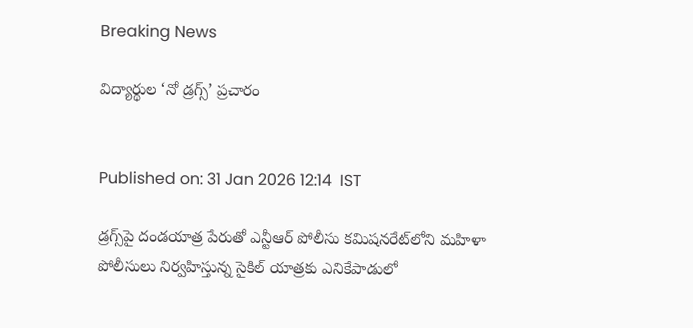Breaking News

విద్యార్థుల ‘నో డ్రగ్స్‌’ ప్రచారం


Published on: 31 Jan 2026 12:14  IST

డ్రగ్స్‌పై దండయాత్ర పేరుతో ఎన్టీఆర్‌ పోలీసు కమిషనరేట్‌లోని మహిళా పోలీసులు నిర్వహిస్తున్న సైకిల్‌ యాత్రకు ఎనికేపాడులో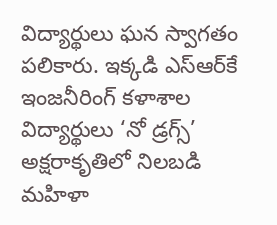విద్యార్థులు ఘన స్వాగతం పలికారు. ఇక్కడి ఎస్‌ఆర్‌కే ఇంజనీరింగ్‌ కళాశాల విద్యార్థులు ‘నో డ్రగ్స్‌’ అక్షరాకృతిలో నిలబడి మహిళా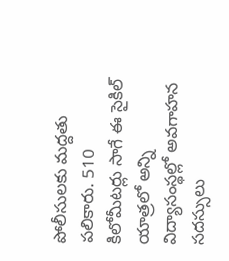పోలీసులకు మద్దతు పలికారు. 510 కిలోమీటర్లు సాగే ఈ సైకిల్‌ యాత్రలో అన్ని విద్యాసంస్థల్లో అవగాహన సదస్సులు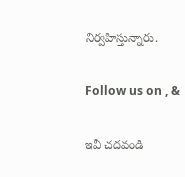నిర్వహిస్తున్నారు.

Follow us on , &

ఇవీ చదవండి